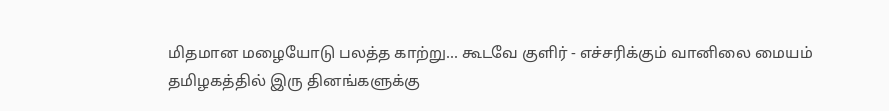மிதமான மழையோடு பலத்த காற்று... கூடவே குளிர் - எச்சரிக்கும் வானிலை மையம்
தமிழகத்தில் இரு தினங்களுக்கு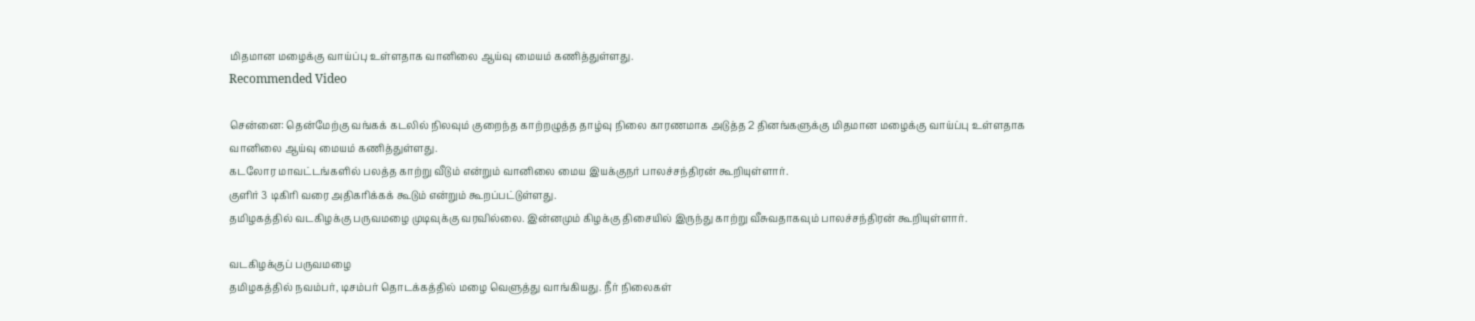மிதமான மழைக்கு வாய்ப்பு உள்ளதாக வானிலை ஆய்வு மையம் கணித்துள்ளது.
Recommended Video

சென்னை: தென்மேற்கு வங்கக் கடலில் நிலவும் குறைந்த காற்றழுத்த தாழ்வு நிலை காரணமாக அடுத்த 2 தினங்களுக்கு மிதமான மழைக்கு வாய்ப்பு உள்ளதாக வானிலை ஆய்வு மையம் கணித்துள்ளது.
கடலோர மாவட்டங்களில் பலத்த காற்று வீடும் என்றும் வானிலை மைய இயக்குநர் பாலச்சந்திரன் கூறியுள்ளார்.
குளிர் 3 டிகிரி வரை அதிகரிக்கக் கூடும் என்றும் கூறப்பட்டுள்ளது.
தமிழகத்தில் வடகிழக்கு பருவமழை முடிவுக்கு வரவில்லை. இன்னமும் கிழக்கு திசையில் இருந்து காற்று வீசுவதாகவும் பாலச்சந்திரன் கூறியுள்ளார்.

வடகிழக்குப் பருவமழை
தமிழகத்தில் நவம்பர், டிசம்பர் தொடக்கத்தில் மழை வெளுத்து வாங்கியது. நீர் நிலைகள்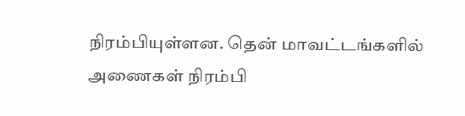நிரம்பியுள்ளன. தென் மாவட்டங்களில் அணைகள் நிரம்பி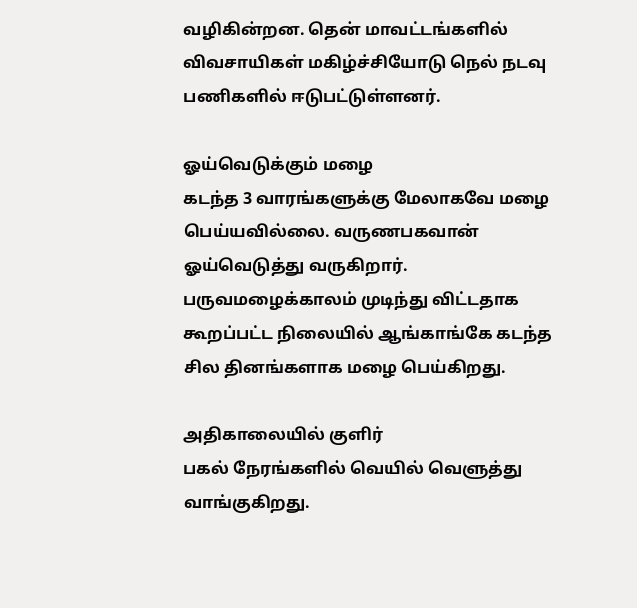வழிகின்றன. தென் மாவட்டங்களில் விவசாயிகள் மகிழ்ச்சியோடு நெல் நடவு பணிகளில் ஈடுபட்டுள்ளனர்.

ஓய்வெடுக்கும் மழை
கடந்த 3 வாரங்களுக்கு மேலாகவே மழை பெய்யவில்லை. வருணபகவான் ஓய்வெடுத்து வருகிறார். பருவமழைக்காலம் முடிந்து விட்டதாக கூறப்பட்ட நிலையில் ஆங்காங்கே கடந்த சில தினங்களாக மழை பெய்கிறது.

அதிகாலையில் குளிர்
பகல் நேரங்களில் வெயில் வெளுத்து வாங்குகிறது.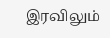இரவிலும்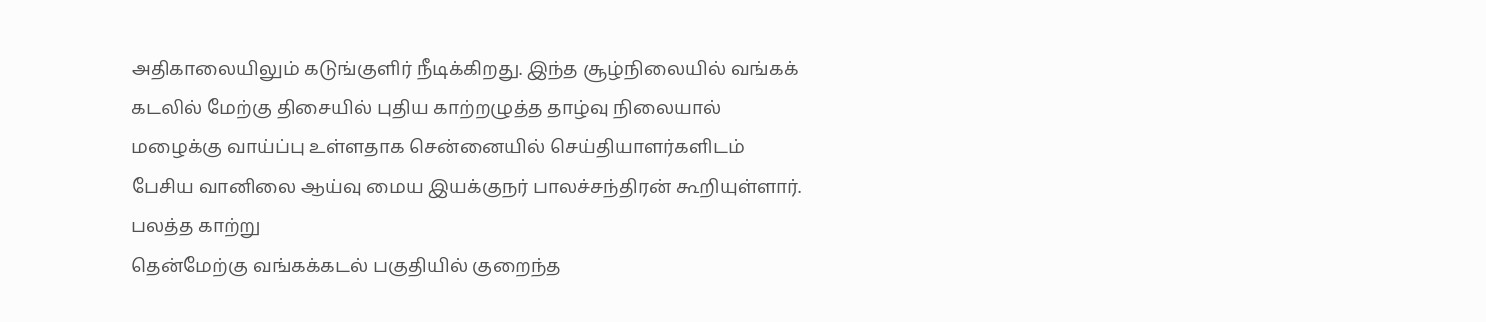அதிகாலையிலும் கடுங்குளிர் நீடிக்கிறது. இந்த சூழ்நிலையில் வங்கக் கடலில் மேற்கு திசையில் புதிய காற்றழுத்த தாழ்வு நிலையால் மழைக்கு வாய்ப்பு உள்ளதாக சென்னையில் செய்தியாளர்களிடம் பேசிய வானிலை ஆய்வு மைய இயக்குநர் பாலச்சந்திரன் கூறியுள்ளார்.
பலத்த காற்று
தென்மேற்கு வங்கக்கடல் பகுதியில் குறைந்த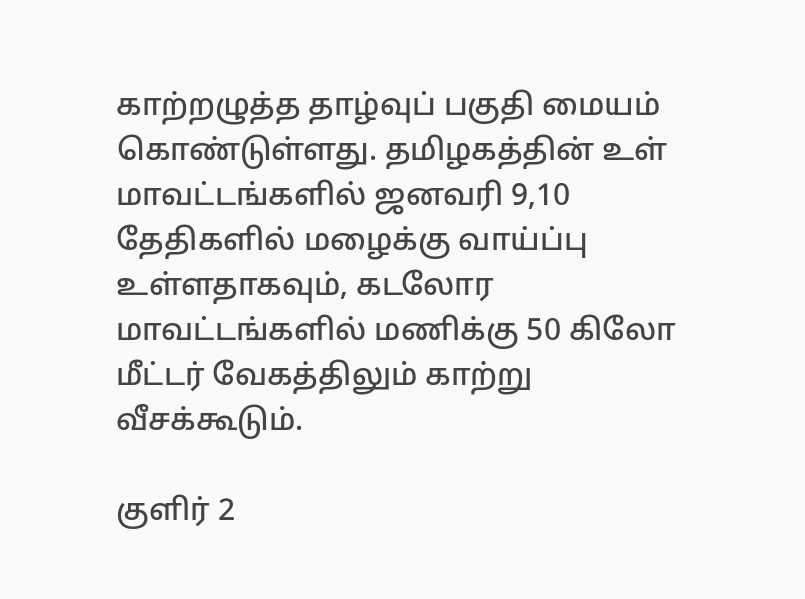காற்றழுத்த தாழ்வுப் பகுதி மையம் கொண்டுள்ளது. தமிழகத்தின் உள் மாவட்டங்களில் ஜனவரி 9,10 தேதிகளில் மழைக்கு வாய்ப்பு உள்ளதாகவும், கடலோர மாவட்டங்களில் மணிக்கு 50 கிலோ மீட்டர் வேகத்திலும் காற்று வீசக்கூடும்.

குளிர் 2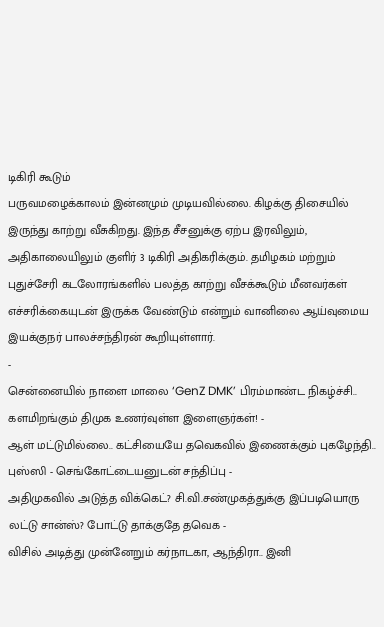டிகிரி கூடும்
பருவமழைக்காலம் இன்னமும் முடியவில்லை. கிழக்கு திசையில் இருந்து காற்று வீசுகிறது. இந்த சீசனுக்கு ஏற்ப இரவிலும், அதிகாலையிலும் குளிர் 3 டிகிரி அதிகரிக்கும். தமிழகம் மற்றும் புதுச்சேரி கடலோரங்களில் பலத்த காற்று வீசக்கூடும் மீனவர்கள் எச்சரிக்கையுடன் இருக்க வேண்டும் என்றும் வானிலை ஆய்வுமைய இயக்குநர் பாலச்சந்திரன் கூறியுள்ளார்.
-
சென்னையில் நாளை மாலை ‘GenZ DMK’ பிரம்மாண்ட நிகழ்ச்சி.. களமிறங்கும் திமுக உணர்வுள்ள இளைஞர்கள்! -
ஆள் மட்டுமில்லை.. கட்சியையே தவெகவில் இணைக்கும் புகழேந்தி.. புஸ்ஸி - செங்கோட்டையனுடன் சந்திப்பு -
அதிமுகவில் அடுத்த விக்கெட்? சி.வி.சண்முகத்துக்கு இப்படியொரு லட்டு சான்ஸ்? போட்டு தாக்குதே தவெக -
விசில் அடித்து முன்னேறும் கர்நாடகா, ஆந்திரா.. இனி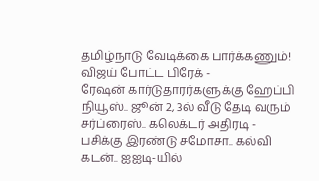தமிழ்நாடு வேடிக்கை பார்க்கணும்! விஜய் போட்ட பிரேக் -
ரேஷன் கார்டுதாரர்களுக்கு ஹேப்பி நியூஸ்.. ஜூன் 2, 3ல் வீடு தேடி வரும் சர்ப்ரைஸ்.. கலெக்டர் அதிரடி -
பசிக்கு இரண்டு சமோசா.. கல்வி கடன்.. ஐஐடி-யில்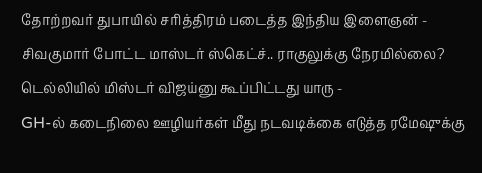தோற்றவர் துபாயில் சரித்திரம் படைத்த இந்திய இளைஞன் -
சிவகுமார் போட்ட மாஸ்டர் ஸ்கெட்ச்.. ராகுலுக்கு நேரமில்லை? டெல்லியில் மிஸ்டர் விஜய்னு கூப்பிட்டது யாரு -
GH-ல் கடைநிலை ஊழியர்கள் மீது நடவடிக்கை எடுத்த ரமேஷுக்கு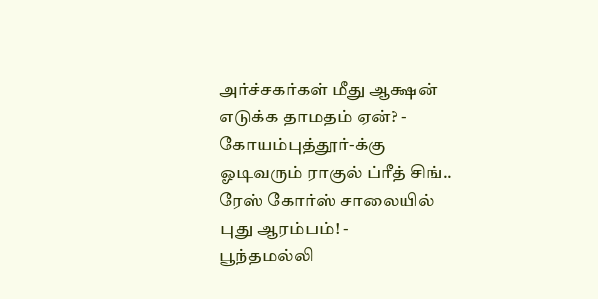அர்ச்சகர்கள் மீது ஆக்ஷன் எடுக்க தாமதம் ஏன்? -
கோயம்புத்தூர்-க்கு ஓடிவரும் ராகுல் ப்ரீத் சிங்.. ரேஸ் கோர்ஸ் சாலையில் புது ஆரம்பம்! -
பூந்தமல்லி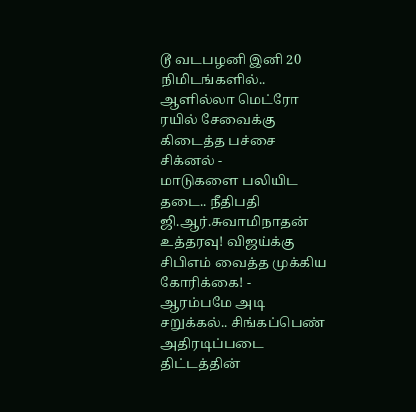டூ வடபழனி இனி 20 நிமிடங்களில்.. ஆளில்லா மெட்ரோ ரயில் சேவைக்கு கிடைத்த பச்சை சிக்னல் -
மாடுகளை பலியிட தடை.. நீதிபதி ஜி.ஆர்.சுவாமிநாதன் உத்தரவு! விஜய்க்கு சிபிஎம் வைத்த முக்கிய கோரிக்கை! -
ஆரம்பமே அடி சறுக்கல்.. சிங்கப்பெண் அதிரடிப்படை திட்டத்தின்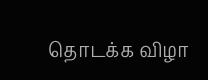தொடக்க விழா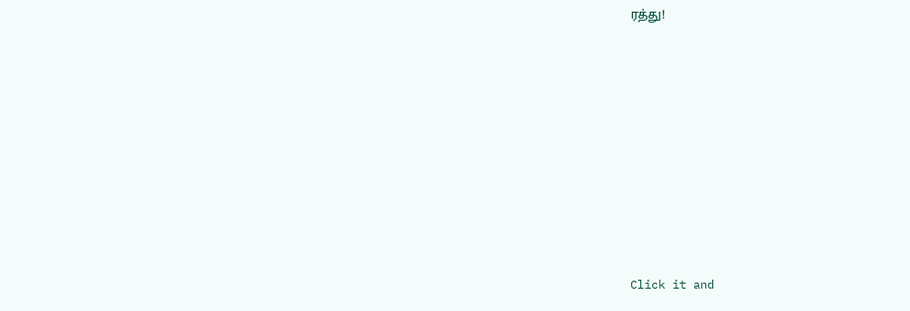ரத்து!












Click it and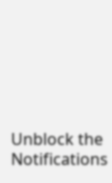Unblock the Notifications